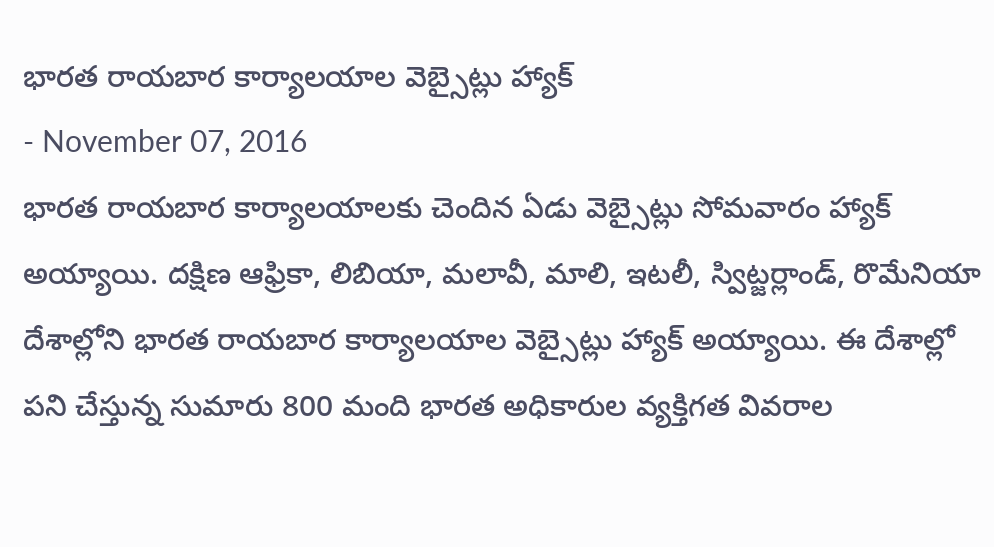భారత రాయబార కార్యాలయాల వెబ్సైట్లు హ్యాక్
- November 07, 2016
భారత రాయబార కార్యాలయాలకు చెందిన ఏడు వెబ్సైట్లు సోమవారం హ్యాక్ అయ్యాయి. దక్షిణ ఆఫ్రికా, లిబియా, మలావీ, మాలి, ఇటలీ, స్విట్జర్లాండ్, రొమేనియా దేశాల్లోని భారత రాయబార కార్యాలయాల వెబ్సైట్లు హ్యాక్ అయ్యాయి. ఈ దేశాల్లో పని చేస్తున్న సుమారు 800 మంది భారత అధికారుల వ్యక్తిగత వివరాల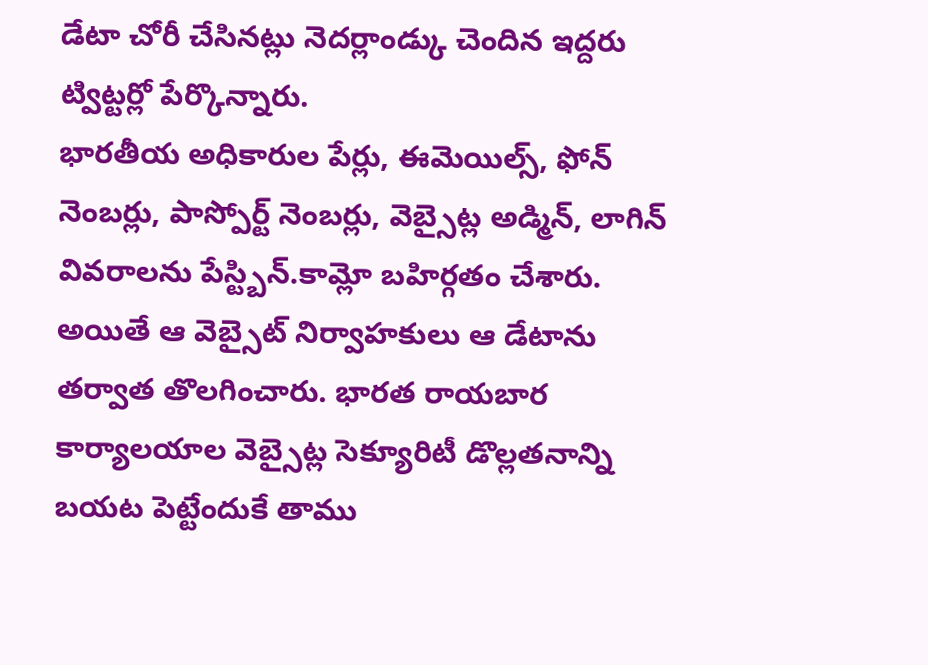డేటా చోరీ చేసినట్లు నెదర్లాండ్కు చెందిన ఇద్దరు ట్విట్టర్లో పేర్కొన్నారు.
భారతీయ అధికారుల పేర్లు, ఈమెయిల్స్, ఫోన్ నెంబర్లు, పాస్పోర్ట్ నెంబర్లు, వెబ్సైట్ల అడ్మిన్, లాగిన్ వివరాలను పేస్ట్బిన్.కామ్లో బహిర్గతం చేశారు. అయితే ఆ వెబ్సైట్ నిర్వాహకులు ఆ డేటాను తర్వాత తొలగించారు. భారత రాయబార కార్యాలయాల వెబ్సైట్ల సెక్యూరిటీ డొల్లతనాన్ని బయట పెట్టేందుకే తాము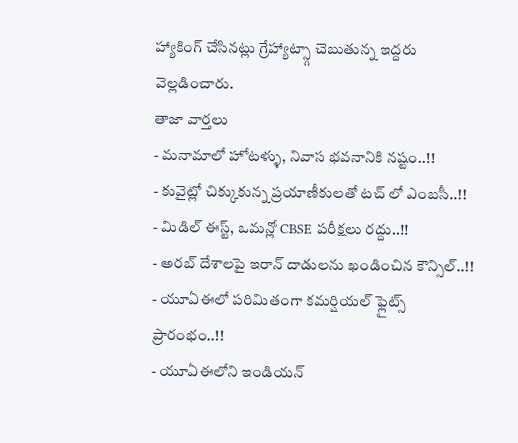హ్యాకింగ్ చేసినట్లు గ్రేహ్యాట్స్గా చెబుతున్న ఇద్దరు వెల్లడించారు.
తాజా వార్తలు
- మనామాలో హోటళ్ళు, నివాస భవనానికి నష్టం..!!
- కువైట్లో చిక్కుకున్న ప్రయాణీకులతో టచ్ లో ఎంబసీ..!!
- మిడిల్ ఈస్ట్, ఒమన్లో CBSE పరీక్షలు రద్దు..!!
- అరబ్ దేశాలపై ఇరాన్ దాడులను ఖండించిన కౌన్సిల్..!!
- యూఏఈలో పరిమితంగా కమర్షియల్ ఫ్లైట్స్ ప్రారంభం..!!
- యూఏఈలోని ఇండియన్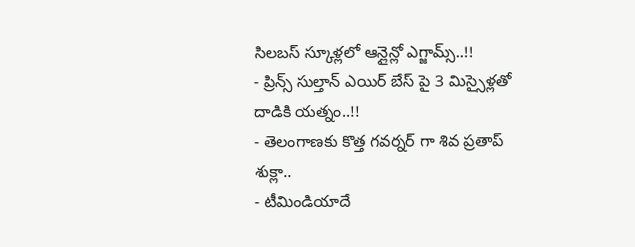సిలబస్ స్కూళ్లలో ఆన్లైన్లో ఎగ్జామ్స్..!!
- ప్రిన్స్ సుల్తాన్ ఎయిర్ బేస్ పై 3 మిస్సైళ్లతో దాడికి యత్నం..!!
- తెలంగాణకు కొత్త గవర్నర్ గా శివ ప్రతాప్ శుక్లా..
- టీమిండియాదే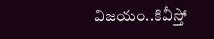విజయం..కివీస్తో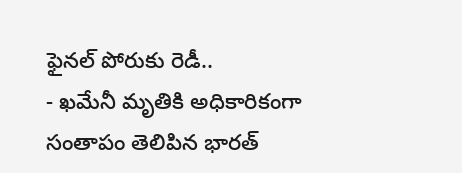ఫైనల్ పోరుకు రెడీ..
- ఖమేనీ మృతికి అధికారికంగా సంతాపం తెలిపిన భారత్